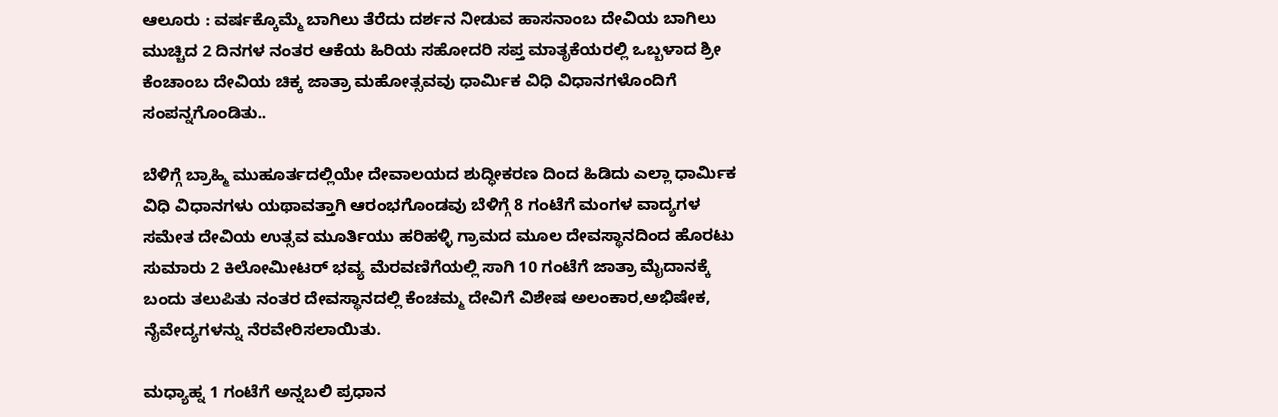ಆಲೂರು : ವರ್ಷಕ್ಕೊಮ್ಮೆ ಬಾಗಿಲು ತೆರೆದು ದರ್ಶನ ನೀಡುವ ಹಾಸನಾಂಬ ದೇವಿಯ ಬಾಗಿಲು ಮುಚ್ಚಿದ 2 ದಿನಗಳ ನಂತರ ಆಕೆಯ ಹಿರಿಯ ಸಹೋದರಿ ಸಪ್ತ ಮಾತೃಕೆಯರಲ್ಲಿ ಒಬ್ಬಳಾದ ಶ್ರೀ ಕೆಂಚಾಂಬ ದೇವಿಯ ಚಿಕ್ಕ ಜಾತ್ರಾ ಮಹೋತ್ಸವವು ಧಾರ್ಮಿಕ ವಿಧಿ ವಿಧಾನಗಳೊಂದಿಗೆ ಸಂಪನ್ನಗೊಂಡಿತು..

ಬೆಳಿಗ್ಗೆ ಬ್ರಾಹ್ಮಿ ಮುಹೂರ್ತದಲ್ಲಿಯೇ ದೇವಾಲಯದ ಶುದ್ಧೀಕರಣ ದಿಂದ ಹಿಡಿದು ಎಲ್ಲಾ ಧಾರ್ಮಿಕ ವಿಧಿ ವಿಧಾನಗಳು ಯಥಾವತ್ತಾಗಿ ಆರಂಭಗೊಂಡವು ಬೆಳಿಗ್ಗೆ 8 ಗಂಟೆಗೆ ಮಂಗಳ ವಾದ್ಯಗಳ ಸಮೇತ ದೇವಿಯ ಉತ್ಸವ ಮೂರ್ತಿಯು ಹರಿಹಳ್ಳಿ ಗ್ರಾಮದ ಮೂಲ ದೇವಸ್ಥಾನದಿಂದ ಹೊರಟು ಸುಮಾರು 2 ಕಿಲೋಮೀಟರ್ ಭವ್ಯ ಮೆರವಣಿಗೆಯಲ್ಲಿ ಸಾಗಿ 10 ಗಂಟೆಗೆ ಜಾತ್ರಾ ಮೈದಾನಕ್ಕೆ ಬಂದು ತಲುಪಿತು ನಂತರ ದೇವಸ್ಥಾನದಲ್ಲಿ ಕೆಂಚಮ್ಮ ದೇವಿಗೆ ವಿಶೇಷ ಅಲಂಕಾರ,ಅಭಿಷೇಕ, ನೈವೇದ್ಯಗಳನ್ನು ನೆರವೇರಿಸಲಾಯಿತು.

ಮಧ್ಯಾಹ್ನ 1 ಗಂಟೆಗೆ ಅನ್ನಬಲಿ ಪ್ರಧಾನ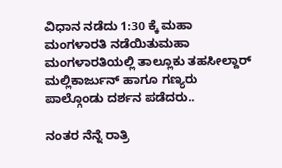ವಿಧಾನ ನಡೆದು 1:30 ಕ್ಕೆ ಮಹಾ ಮಂಗಳಾರತಿ ನಡೆಯಿತುಮಹಾ ಮಂಗಳಾರತಿಯಲ್ಲಿ ತಾಲ್ಲೂಕು ತಹಸೀಲ್ದಾರ್ ಮಲ್ಲಿಕಾರ್ಜುನ್ ಹಾಗೂ ಗಣ್ಯರು ಪಾಲ್ಗೊಂಡು ದರ್ಶನ ಪಡೆದರು..

ನಂತರ ನೆನ್ನೆ ರಾತ್ರಿ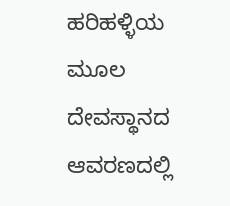ಹರಿಹಳ್ಳಿಯ ಮೂಲ ದೇವಸ್ಥಾನದ ಆವರಣದಲ್ಲಿ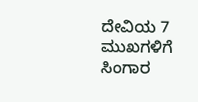ದೇವಿಯ 7 ಮುಖಗಳಿಗೆ ಸಿಂಗಾರ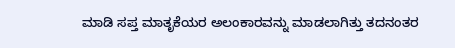ಮಾಡಿ ಸಪ್ತ ಮಾತೃಕೆಯರ ಅಲಂಕಾರವನ್ನು ಮಾಡಲಾಗಿತ್ತು ತದನಂತರ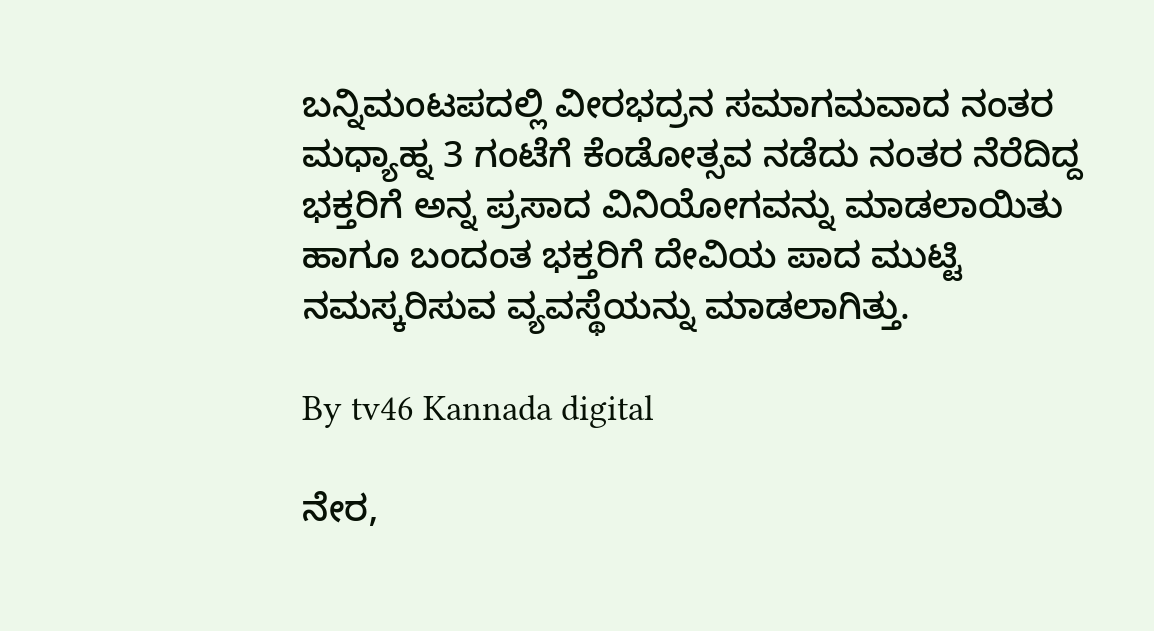ಬನ್ನಿಮಂಟಪದಲ್ಲಿ ವೀರಭದ್ರನ ಸಮಾಗಮವಾದ ನಂತರ ಮಧ್ಯಾಹ್ನ 3 ಗಂಟೆಗೆ ಕೆಂಡೋತ್ಸವ ನಡೆದು ನಂತರ ನೆರೆದಿದ್ದ ಭಕ್ತರಿಗೆ ಅನ್ನ ಪ್ರಸಾದ ವಿನಿಯೋಗವನ್ನು ಮಾಡಲಾಯಿತು ಹಾಗೂ ಬಂದಂತ ಭಕ್ತರಿಗೆ ದೇವಿಯ ಪಾದ ಮುಟ್ಟಿ ನಮಸ್ಕರಿಸುವ ವ್ಯವಸ್ಥೆಯನ್ನು ಮಾಡಲಾಗಿತ್ತು.

By tv46 Kannada digital

ನೇರ,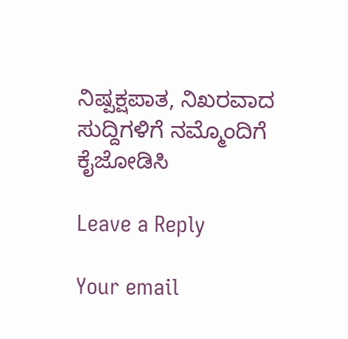ನಿಷ್ಪಕ್ಷಪಾತ, ನಿಖರವಾದ ಸುದ್ದಿಗಳಿಗೆ ನಮ್ಮೊಂದಿಗೆ ಕೈಜೋಡಿಸಿ

Leave a Reply

Your email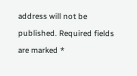address will not be published. Required fields are marked *